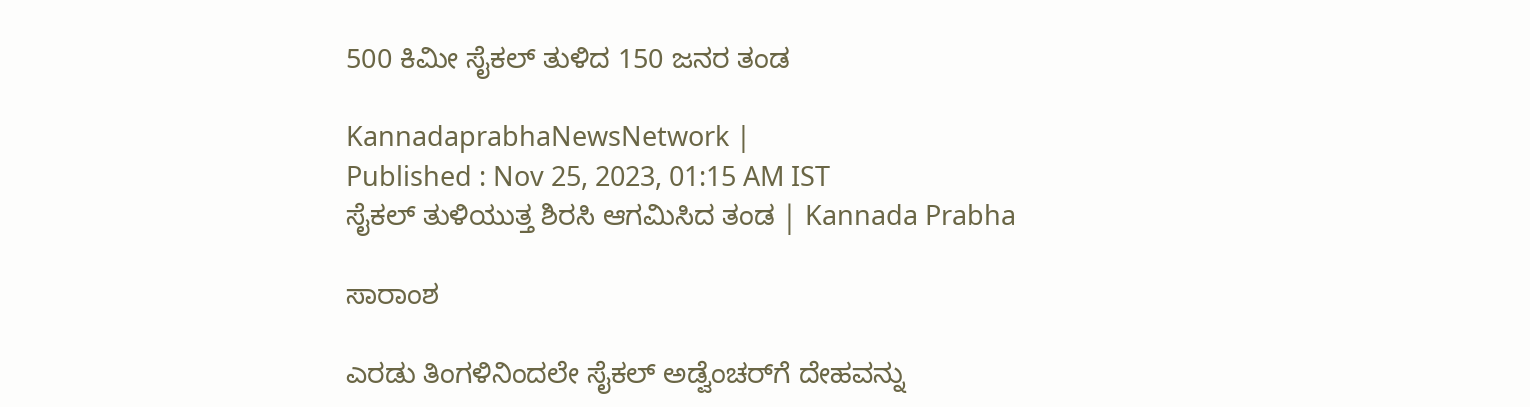500 ಕಿಮೀ ಸೈಕಲ್ ತುಳಿದ 150 ಜನರ ತಂಡ

KannadaprabhaNewsNetwork |
Published : Nov 25, 2023, 01:15 AM IST
ಸೈಕಲ್ ತುಳಿಯುತ್ತ ಶಿರಸಿ ಆಗಮಿಸಿದ ತಂಡ | Kannada Prabha

ಸಾರಾಂಶ

ಎರಡು ತಿಂಗಳಿನಿಂದಲೇ ಸೈಕಲ್ ಅಡ್ವೆಂಚರ್‌ಗೆ ದೇಹವನ್ನು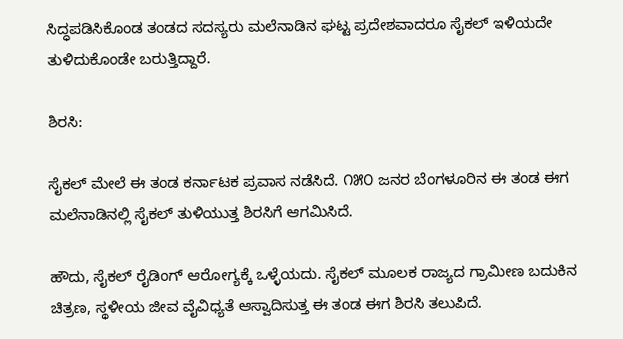ಸಿದ್ಧಪಡಿಸಿಕೊಂಡ ತಂಡದ ಸದಸ್ಯರು ಮಲೆನಾಡಿನ ಘಟ್ಟ ಪ್ರದೇಶವಾದರೂ ಸೈಕಲ್ ಇಳಿಯದೇ ತುಳಿದುಕೊಂಡೇ ಬರುತ್ತಿದ್ದಾರೆ.

ಶಿರಸಿ:

ಸೈಕಲ್‌ ಮೇಲೆ ಈ ತಂಡ ಕರ್ನಾಟಕ ಪ್ರವಾಸ ನಡೆಸಿದೆ. ೧೫೦ ಜನರ ಬೆಂಗಳೂರಿನ ಈ ತಂಡ ಈಗ ಮಲೆನಾಡಿನಲ್ಲಿ ಸೈಕಲ್ ತುಳಿಯುತ್ತ ಶಿರಸಿಗೆ ಆಗಮಿಸಿದೆ.

ಹೌದು, ಸೈಕಲ್ ರೈಡಿಂಗ್ ಆರೋಗ್ಯಕ್ಕೆ ಒಳ್ಳೆಯದು. ಸೈಕಲ್ ಮೂಲಕ ರಾಜ್ಯದ ಗ್ರಾಮೀಣ ಬದುಕಿನ ಚಿತ್ರಣ, ಸ್ಥಳೀಯ ಜೀವ ವೈವಿಧ್ಯತೆ ಆಸ್ವಾದಿಸುತ್ತ ಈ ತಂಡ ಈಗ ಶಿರಸಿ ತಲುಪಿದೆ.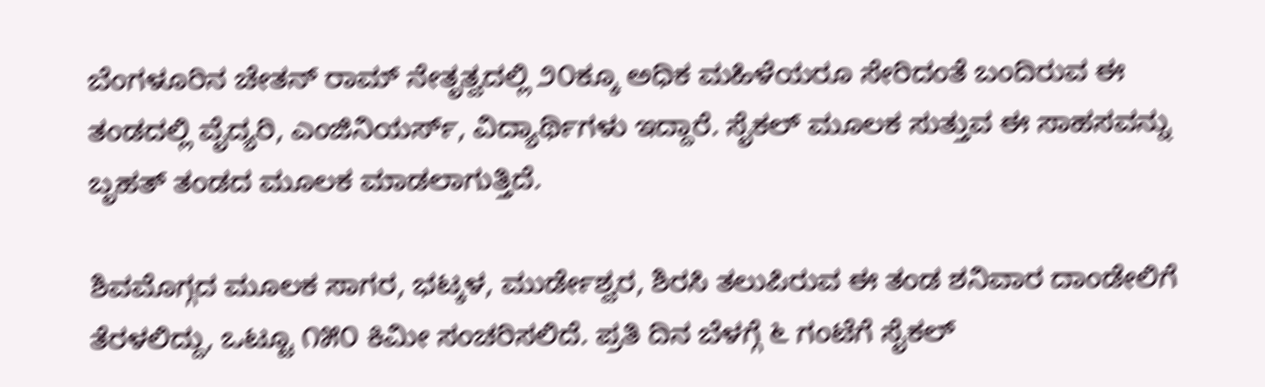ಬೆಂಗಳೂರಿನ ಚೇತನ್ ರಾಮ್ ನೇತೃತ್ವದಲ್ಲಿ ೨೦ಕ್ಕೂ ಅಧಿಕ ಮಹಿಳೆಯರೂ ಸೇರಿದಂತೆ ಬಂದಿರುವ ಈ ತಂಡದಲ್ಲಿ ವೈದ್ಯರಿ, ಎಂಜಿನಿಯರ್ಸ್‌, ವಿದ್ಯಾರ್ಥಿಗಳು ಇದ್ದಾರೆ. ಸೈಕಲ್ ಮೂಲಕ ಸುತ್ತುವ ಈ ಸಾಹಸವನ್ನು ಬೃಹತ್ ತಂಡದ ಮೂಲಕ ಮಾಡಲಾಗುತ್ತಿದೆ.

ಶಿವಮೊಗ್ಗದ ಮೂಲಕ ಸಾಗರ, ಭಟ್ಕಳ, ಮುರ್ಡೇಶ್ವರ, ಶಿರಸಿ ತಲುಪಿರುವ ಈ ತಂಡ ಶನಿವಾರ ದಾಂಡೇಲಿಗೆ ತೆರಳಲಿದ್ದು, ಒಟ್ಟೂ ೧೫೦ ಕಿಮೀ ಸಂಚರಿಸಲಿದೆ. ಪ್ರತಿ ದಿನ ಬೆಳಗ್ಗೆ ೬ ಗಂಟೆಗೆ ಸೈಕಲ್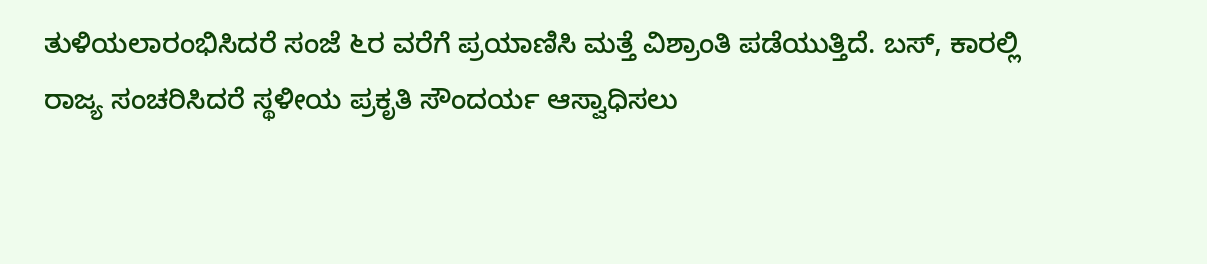ತುಳಿಯಲಾರಂಭಿಸಿದರೆ ಸಂಜೆ ೬ರ ವರೆಗೆ ಪ್ರಯಾಣಿಸಿ ಮತ್ತೆ ವಿಶ್ರಾಂತಿ ಪಡೆಯುತ್ತಿದೆ. ಬಸ್‌, ಕಾರಲ್ಲಿ ರಾಜ್ಯ ಸಂಚರಿಸಿದರೆ ಸ್ಥಳೀಯ ಪ್ರಕೃತಿ ಸೌಂದರ್ಯ ಆಸ್ವಾಧಿಸಲು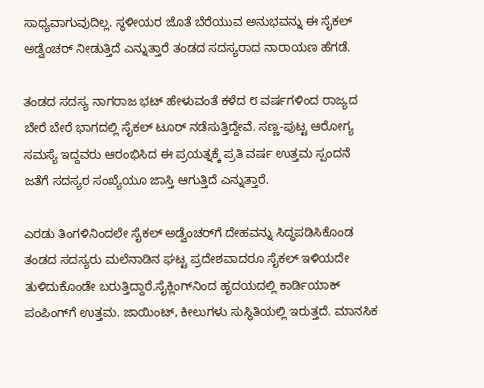ಸಾಧ್ಯವಾಗುವುದಿಲ್ಲ. ಸ್ಥಳೀಯರ ಜೊತೆ ಬೆರೆಯುವ ಅನುಭವನ್ನು ಈ ಸೈಕಲ್ ಅಡ್ವೆಂಚರ್ ನೀಡುತ್ತಿದೆ ಎನ್ನುತ್ತಾರೆ ತಂಡದ ಸದಸ್ಯರಾದ ನಾರಾಯಣ ಹೆಗಡೆ.

ತಂಡದ ಸದಸ್ಯ ನಾಗರಾಜ ಭಟ್ ಹೇಳುವಂತೆ ಕಳೆದ ೮ ವರ್ಷಗಳಿಂದ ರಾಜ್ಯದ ಬೇರೆ ಬೇರೆ ಭಾಗದಲ್ಲಿ ಸೈಕಲ್ ಟೂರ್ ನಡೆಸುತ್ತಿದ್ದೇವೆ. ಸಣ್ಣ-ಪುಟ್ಟ ಆರೋಗ್ಯ ಸಮಸ್ಯೆ ಇದ್ದವರು ಆರಂಭಿಸಿದ ಈ ಪ್ರಯತ್ನಕ್ಕೆ ಪ್ರತಿ ವರ್ಷ ಉತ್ತಮ ಸ್ಪಂದನೆ ಜತೆಗೆ ಸದಸ್ಯರ ಸಂಖ್ಯೆಯೂ ಜಾಸ್ತಿ ಆಗುತ್ತಿದೆ ಎನ್ನುತ್ತಾರೆ.

ಎರಡು ತಿಂಗಳಿನಿಂದಲೇ ಸೈಕಲ್ ಅಡ್ವೆಂಚರ್‌ಗೆ ದೇಹವನ್ನು ಸಿದ್ಧಪಡಿಸಿಕೊಂಡ ತಂಡದ ಸದಸ್ಯರು ಮಲೆನಾಡಿನ ಘಟ್ಟ ಪ್ರದೇಶವಾದರೂ ಸೈಕಲ್ ಇಳಿಯದೇ ತುಳಿದುಕೊಂಡೇ ಬರುತ್ತಿದ್ದಾರೆ.ಸೈಕ್ಲಿಂಗ್‌ನಿಂದ ಹೃದಯದಲ್ಲಿ ಕಾರ್ಡಿಯಾಕ್ ಪಂಪಿಂಗ್‌ಗೆ ಉತ್ತಮ. ಜಾಯಿಂಟ್, ಕೀಲುಗಳು ಸುಸ್ಥಿತಿಯಲ್ಲಿ ಇರುತ್ತದೆ. ಮಾನಸಿಕ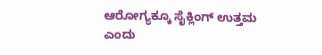ಆರೋಗ್ಯಕ್ಕೂ ಸೈಕ್ಲಿಂಗ್ ಉತ್ತಮ ಎಂದು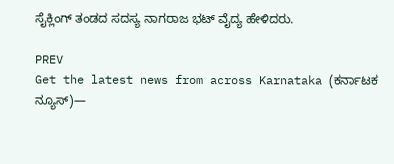ಸೈಕ್ಲಿಂಗ್ ತಂಡದ ಸದಸ್ಯ ನಾಗರಾಜ ಭಟ್ ವೈದ್ಯ ಹೇಳಿದರು.

PREV
Get the latest news from across Karnataka (ಕರ್ನಾಟಕ ನ್ಯೂಸ್)—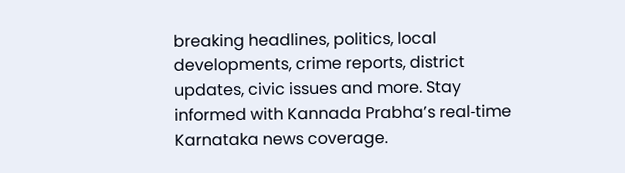breaking headlines, politics, local developments, crime reports, district updates, civic issues and more. Stay informed with Kannada Prabha’s real‑time Karnataka news coverage.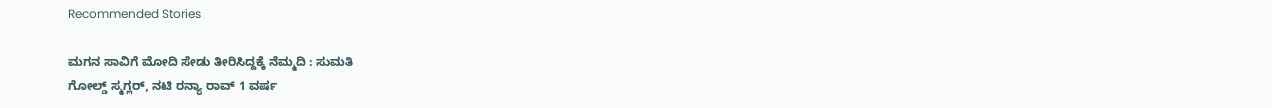Recommended Stories

ಮಗನ ಸಾವಿಗೆ ಮೋದಿ ಸೇಡು ತೀರಿಸಿದ್ದಕ್ಕೆ ನೆಮ್ಮದಿ : ಸುಮತಿ
ಗೋಲ್ಡ್‌ ಸ್ಮಗ್ಲರ್‌, ನಟಿ ರನ್ಯಾ ರಾವ್‌ 1 ವರ್ಷ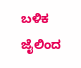ಬಳಿಕ ಜೈಲಿಂದ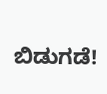ಬಿಡುಗಡೆ!